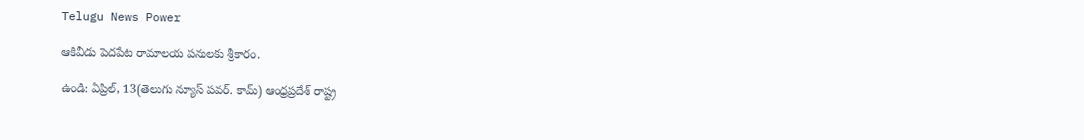Telugu News Power

ఆకివీడు పెదపేట రామాలయ పనులకు శ్రీకారం.

ఉండి: ఏప్రిల్, 13(తెలుగు న్యూస్ పవర్. కామ్) ఆంధ్రప్రదేశ్ రాష్ట్ర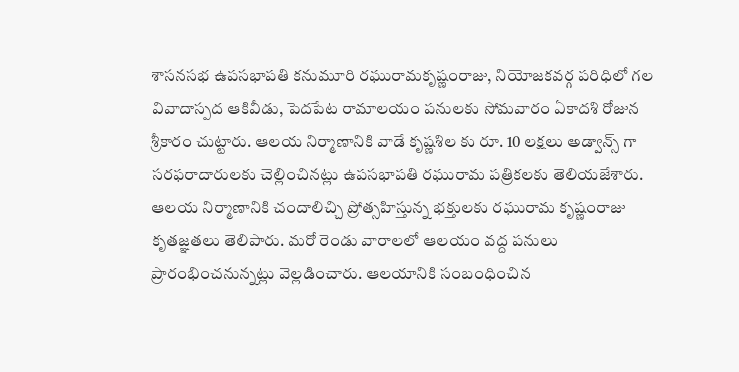శాసనసభ ఉపసభాపతి కనుమూరి రఘురామకృష్ణంరాజు, నియోజకవర్గ పరిధిలో గల వివాదాస్పద ఆకివీడు, పెదపేట రామాలయం పనులకు సోమవారం ఏకాదశి రోజున శ్రీకారం చుట్టారు. ఆలయ నిర్మాణానికి వాడే కృష్ణశిల కు రూ. 10 లక్షలు అడ్వాన్స్ గా సరఫరాదారులకు చెల్లించినట్లు ఉపసభాపతి రఘురామ పత్రికలకు తెలియజేశారు. ఆలయ నిర్మాణానికి చందాలిచ్చి ప్రోత్సహిస్తున్న భక్తులకు రఘురామ కృష్ణంరాజు కృతజ్ఞతలు తెలిపారు. మరో రెండు వారాలలో ఆలయం వద్ద పనులు ప్రారంభించనున్నట్లు వెల్లడించారు. ఆలయానికి సంబంధించిన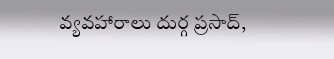వ్యవహారాలు దుర్గ ప్రసాద్,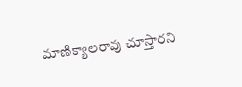మాణిక్యాలరావు చూస్తారని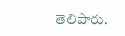తెలిపారు.